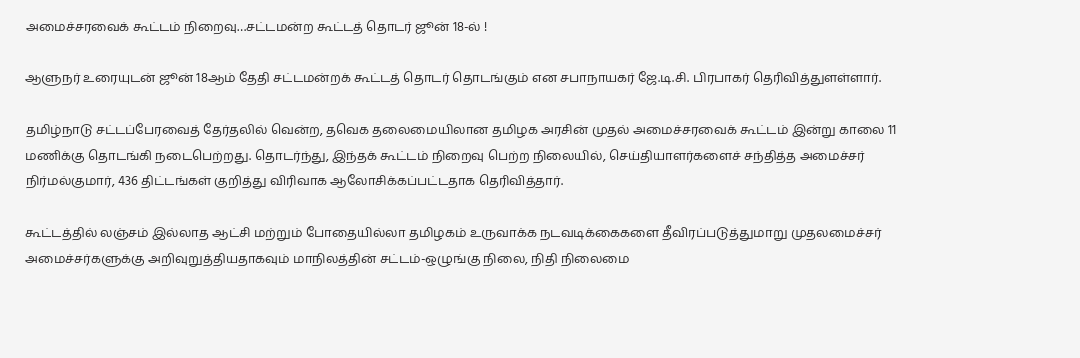அமைச்சரவைக் கூட்டம் நிறைவு…சட்டமன்ற கூட்டத் தொடர் ஜூன் 18-ல் !

ஆளுநர் உரையுடன் ஜூன் 18ஆம் தேதி சட்டமன்றக் கூட்டத் தொடர் தொடங்கும் என சபாநாயகர் ஜே.டி.சி. பிரபாகர் தெரிவித்துளள்ளார்.

தமிழ்நாடு சட்டப்பேரவைத் தேர்தலில் வென்ற, தவெக தலைமையிலான தமிழக அரசின் முதல் அமைச்சரவைக் கூட்டம் இன்று காலை 11 மணிக்கு தொடங்கி நடைபெற்றது. தொடர்ந்து, இந்தக் கூட்டம் நிறைவு பெற்ற நிலையில், செய்தியாளர்களைச் சந்தித்த அமைச்சர் நிர்மல்குமார், 436 திட்டங்கள் குறித்து விரிவாக ஆலோசிக்கப்பட்டதாக தெரிவித்தார்.

கூட்டத்தில் லஞ்சம் இல்லாத ஆட்சி மற்றும் போதையில்லா தமிழகம் உருவாக்க நடவடிக்கைகளை தீவிரப்படுத்துமாறு முதலமைச்சர் அமைச்சர்களுக்கு அறிவுறுத்தியதாகவும் மாநிலத்தின் சட்டம்-ஒழுங்கு நிலை, நிதி நிலைமை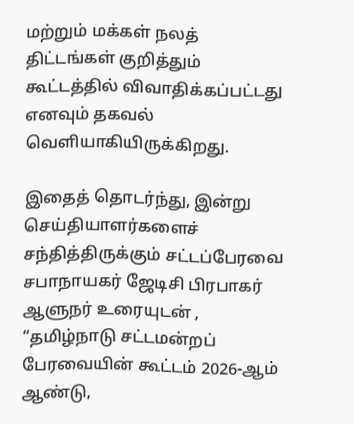மற்றும் மக்கள் நலத் திட்டங்கள் குறித்தும் கூட்டத்தில் விவாதிக்கப்பட்டது எனவும் தகவல் வெளியாகியிருக்கிறது.

இதைத் தொடர்ந்து, இன்று செய்தியாளர்களைச் சந்தித்திருக்கும் சட்டப்பேரவை சபாநாயகர் ஜேடிசி பிரபாகர் ஆளுநர் உரையுடன் , “தமிழ்நாடு சட்டமன்றப் பேரவையின் கூட்டம் 2026-ஆம் ஆண்டு,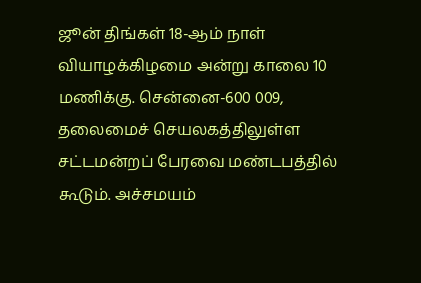ஜூன் திங்கள் 18-ஆம் நாள் வியாழக்கிழமை அன்று காலை 10 மணிக்கு. சென்னை-600 009, தலைமைச் செயலகத்திலுள்ள சட்டமன்றப் பேரவை மண்டபத்தில் கூடும். அச்சமயம்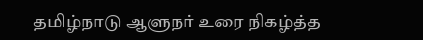தமிழ்நாடு ஆளுநர் உரை நிகழ்த்த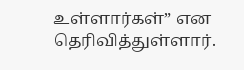உள்ளார்கள்” என தெரிவித்துள்ளார்.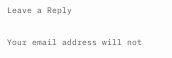Leave a Reply

Your email address will not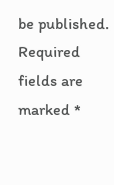be published. Required fields are marked *